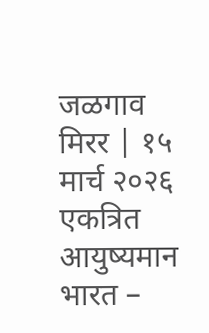जळगाव मिरर | १५ मार्च २०२६
एकत्रित आयुष्यमान भारत –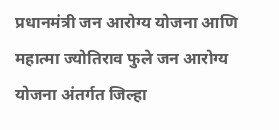प्रधानमंत्री जन आरोग्य योजना आणि महात्मा ज्योतिराव फुले जन आरोग्य योजना अंतर्गत जिल्हा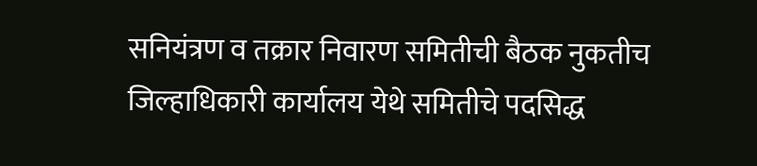सनियंत्रण व तक्रार निवारण समितीची बैठक नुकतीच जिल्हाधिकारी कार्यालय येथे समितीचे पदसिद्ध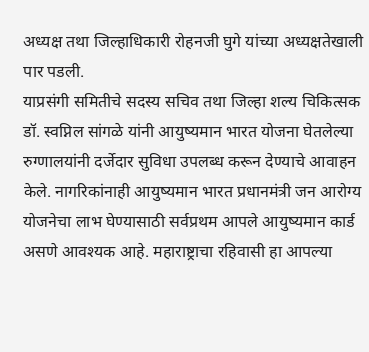अध्यक्ष तथा जिल्हाधिकारी रोहनजी घुगे यांच्या अध्यक्षतेखाली पार पडली.
याप्रसंगी समितीचे सदस्य सचिव तथा जिल्हा शल्य चिकित्सक डॉ. स्वप्निल सांगळे यांनी आयुष्यमान भारत योजना घेतलेल्या रुग्णालयांनी दर्जेदार सुविधा उपलब्ध करून देण्याचे आवाहन केले. नागरिकांनाही आयुष्यमान भारत प्रधानमंत्री जन आरोग्य योजनेचा लाभ घेण्यासाठी सर्वप्रथम आपले आयुष्यमान कार्ड असणे आवश्यक आहे. महाराष्ट्राचा रहिवासी हा आपल्या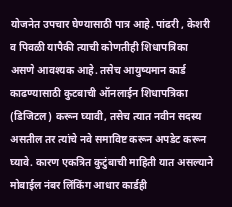योजनेत उपचार घेण्यासाठी पात्र आहे. पांढरी , केशरी व पिवळी यापैकी त्याची कोणतीही शिधापत्रिका असणे आवश्यक आहे. तसेच आयुष्यमान कार्ड काढण्यासाठी कुटबाची ऑनलाईन शिधापत्रिका (डिजिटल) करून घ्यावी, तसेच त्यात नवीन सदस्य असतील तर त्यांचे नवे समाविष्ट करून अपडेट करून घ्यावे. कारण एकत्रित कुटुंबाची माहिती यात असल्याने मोबाईल नंबर लिंकिंग आधार कार्डही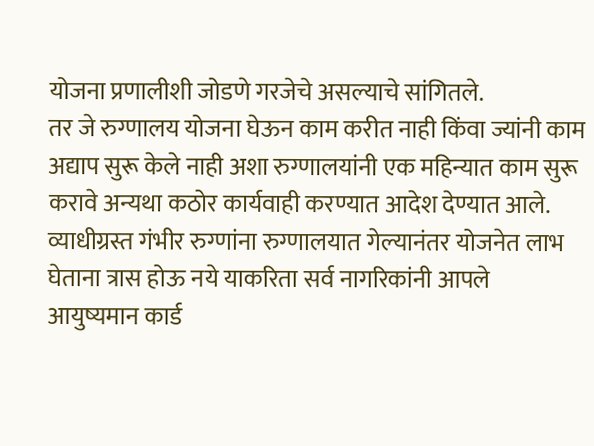योजना प्रणालीशी जोडणे गरजेचे असल्याचे सांगितले.
तर जे रुग्णालय योजना घेऊन काम करीत नाही किंवा ज्यांनी काम अद्याप सुरू केले नाही अशा रुग्णालयांनी एक महिन्यात काम सुरू करावे अन्यथा कठोर कार्यवाही करण्यात आदेश देण्यात आले.
व्याधीग्रस्त गंभीर रुग्णांना रुग्णालयात गेल्यानंतर योजनेत लाभ घेताना त्रास होऊ नये याकरिता सर्व नागरिकांनी आपले आयुष्यमान कार्ड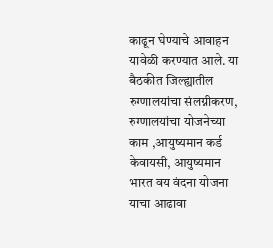काढून घेण्याचे आवाहन यावेळी करण्यात आले. या बैठकीत जिल्ह्यातील रुग्णालयांचा संलग्नीकरण, रुग्णालयांचा योजनेच्या काम ,आयुष्यमान कर्ड केवायसी, आयुष्यमान भारत वय वंदना योजना याचा आढावा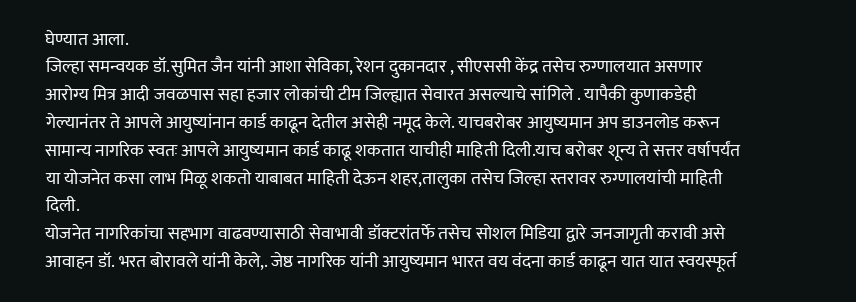घेण्यात आला.
जिल्हा समन्वयक डॉ.सुमित जैन यांनी आशा सेविका, रेशन दुकानदार , सीएससी केंद्र तसेच रुग्णालयात असणार आरोग्य मित्र आदी जवळपास सहा हजार लोकांची टीम जिल्ह्यात सेवारत असल्याचे सांगिले . यापैकी कुणाकडेही गेल्यानंतर ते आपले आयुष्यांनान कार्ड काढून देतील असेही नमूद केले. याचबरोबर आयुष्यमान अप डाउनलोड करून सामान्य नागरिक स्वतः आपले आयुष्यमान कार्ड काढू शकतात याचीही माहिती दिली.याच बरोबर शून्य ते सत्तर वर्षापर्यंत या योजनेत कसा लाभ मिळू शकतो याबाबत माहिती देऊन शहर,तालुका तसेच जिल्हा स्तरावर रुग्णालयांची माहिती दिली.
योजनेत नागरिकांचा सहभाग वाढवण्यासाठी सेवाभावी डॉक्टरांतर्फे तसेच सोशल मिडिया द्वारे जनजागृती करावी असे आवाहन डॉ. भरत बोरावले यांनी केले,. जेष्ठ नागरिक यांनी आयुष्यमान भारत वय वंदना कार्ड काढून यात यात स्वयस्फूर्त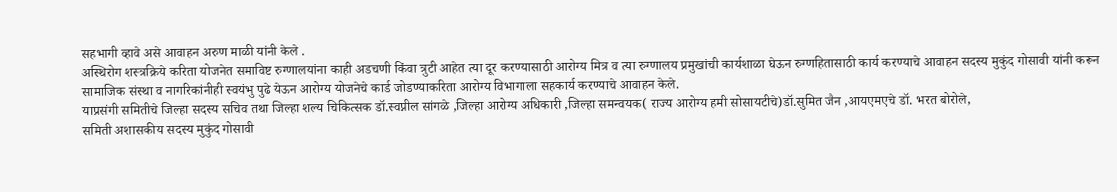सहभागी व्हावे असे आवाहन अरुण माळी यांनी केले .
अस्थिरोग शस्त्रक्रिये करिता योजनेत समाविष्ट रुग्णालयांना काही अडचणी किंवा त्रुटी आहेत त्या दूर करण्यासाठी आरोग्य मित्र व त्या रुग्णालय प्रमुखांची कार्यशाळा घेऊन रुग्णहितासाठी कार्य करण्याचे आवाहन सदस्य मुकुंद गोसावी यांनी करून सामाजिक संस्था व नागरिकांनीही स्वयंभु पुढे येऊन आरोग्य योजनेचे कार्ड जोडण्याकरिता आरोग्य विभागाला सहकार्य करण्याचे आवाहन केले.
याप्रसंगी समितीचे जिल्हा सदस्य सचिव तथा जिल्हा शल्य चिकित्सक डॉ.स्वप्नील सांगळे ,जिल्हा आरोग्य अधिकारी ,जिल्हा समन्वयक( राज्य आरोग्य हमी सोसायटीचे)डॉ.सुमित जैन ,आयएमएचे डॉ. भरत बोरोले,
समिती अशासकीय सदस्य मुकुंद गोसावी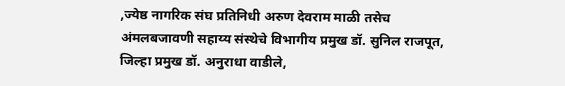,ज्येष्ठ नागरिक संघ प्रतिनिधी अरुण देवराम माळी तसेच अंमलबजावणी सहाय्य संस्थेचे विभागीय प्रमुख डॉ. सुनिल राजपूत, जिल्हा प्रमुख डॉ. अनुराधा वाडीले,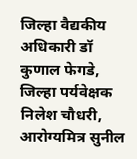जिल्हा वैद्यकीय अधिकारी डॉ कुणाल फेगडे, जिल्हा पर्यवेक्षक निलेश चौधरी, आरोग्यमित्र सुनील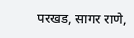परखड, सागर राणे,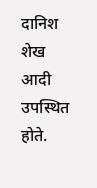दानिश शेख आदी उपस्थित होते.